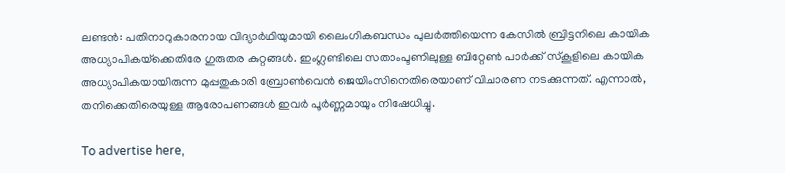ലണ്ടൻ: പതിനാറുകാരനായ വിദ്യാർഥിയുമായി ലൈംഗികബന്ധം പുലർത്തിയെന്ന കേസിൽ ബ്രിട്ടനിലെ കായിക അധ്യാപികയ്‌ക്കെതിരേ ഗുരുതര കുറ്റങ്ങൾ. ഇംഗ്ലണ്ടിലെ സതാംപ്ടണിലുള്ള ബിറ്റേൺ പാർക്ക് സ്കൂളിലെ കായിക അധ്യാപികയായിരുന്ന മുപ്പതുകാരി ബ്രോൺവെൻ ജെയിംസിനെതിരെയാണ് വിചാരണ നടക്കുന്നത്. എന്നാൽ, തനിക്കെതിരെയുള്ള ആരോപണങ്ങൾ ഇവർ പൂർണ്ണമായും നിഷേധിച്ചു.

To advertise here,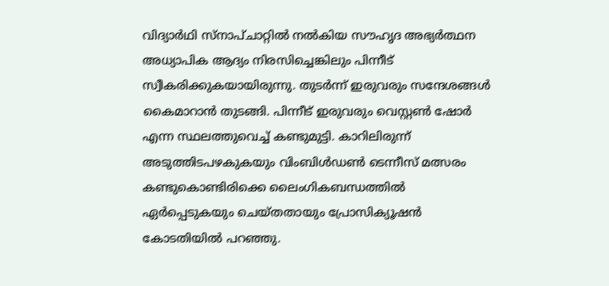വിദ്യാർഥി സ്നാപ്ചാറ്റിൽ നൽകിയ സൗഹൃദ അഭ്യർത്ഥന അധ്യാപിക ആദ്യം നിരസിച്ചെങ്കിലും പിന്നീട് സ്വീകരിക്കുകയായിരുന്നു. തുടർന്ന് ഇരുവരും സന്ദേശങ്ങൾ കൈമാറാൻ തുടങ്ങി. പിന്നീട് ഇരുവരും വെസ്റ്റൺ ഷോർ എന്ന സ്ഥലത്തുവെച്ച് കണ്ടുമുട്ടി. കാറിലിരുന്ന് അടുത്തിടപഴകുകയും വിംബിൾഡൺ ടെന്നീസ് മത്സരം കണ്ടുകൊണ്ടിരിക്കെ ലൈംഗികബന്ധത്തിൽ ഏർപ്പെടുകയും ചെയ്തതായും പ്രോസിക്യൂഷൻ കോടതിയിൽ പറഞ്ഞു.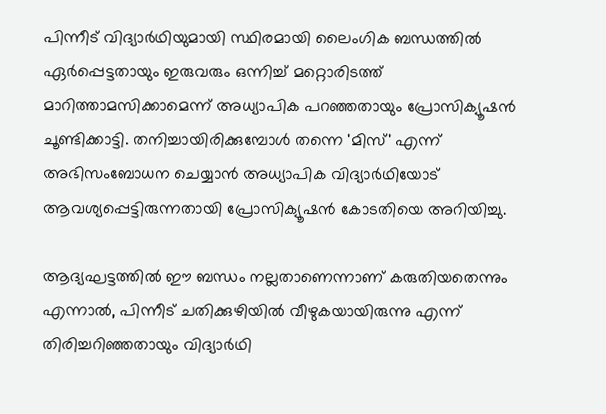പിന്നീട് വിദ്യാർഥിയുമായി സ്ഥിരമായി ലൈംഗിക ബന്ധത്തിൽ ഏർപ്പെട്ടതായും ഇരുവരും ഒന്നിച്ച് മറ്റൊരിടത്ത് മാറിത്താമസിക്കാമെന്ന് അധ്യാപിക പറഞ്ഞതായും പ്രോസിക്യൂഷൻ ചൂണ്ടിക്കാട്ടി. തനിച്ചായിരിക്കുമ്പോൾ തന്നെ 'മിസ്' എന്ന് അഭിസംബോധന ചെയ്യാൻ അധ്യാപിക വിദ്യാർഥിയോട് ആവശ്യപ്പെട്ടിരുന്നതായി പ്രോസിക്യൂഷൻ കോടതിയെ അറിയിച്ചു.

ആദ്യഘട്ടത്തിൽ ഈ ബന്ധം നല്ലതാണെന്നാണ് കരുതിയതെന്നും എന്നാൽ, പിന്നീട് ചതിക്കുഴിയിൽ വീഴുകയായിരുന്നു എന്ന് തിരിച്ചറിഞ്ഞതായും വിദ്യാർഥി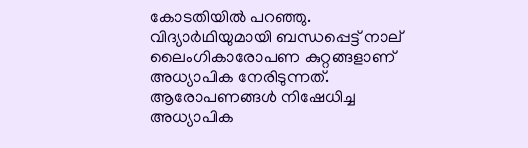കോടതിയിൽ പറഞ്ഞു. വിദ്യാർഥിയുമായി ബന്ധപ്പെട്ട് നാല് ലൈംഗികാരോപണ കുറ്റങ്ങളാണ് അധ്യാപിക നേരിടുന്നത്. ആരോപണങ്ങൾ നിഷേധിച്ച അധ്യാപിക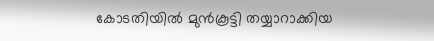കോടതിയിൽ മുൻകൂട്ടി തയ്യാറാക്കിയ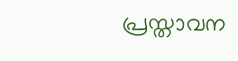പ്രസ്താവന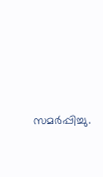സമർപ്പിച്ചു.